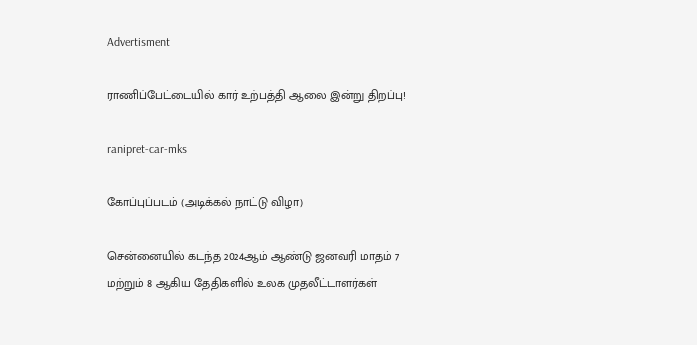Advertisment

ராணிப்பேட்டையில் கார் உற்பத்தி ஆலை இன்று திறப்பு!

ranipret-car-mks

கோப்புப்படம் (அடிக்கல் நாட்டு விழா)

சென்னையில் கடந்த 2024ஆம் ஆண்டு ஜனவரி மாதம் 7 மற்றும் 8 ஆகிய தேதிகளில் உலக முதலீட்டாளர்கள்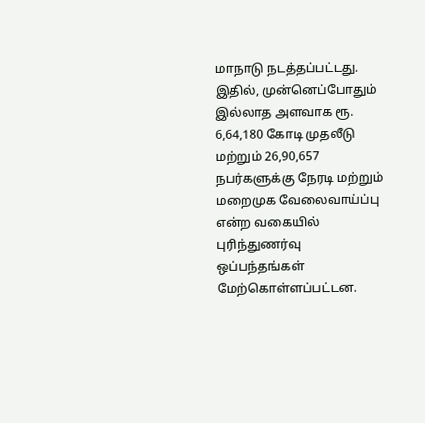மாநாடு நடத்தப்பட்டது. இதில், முன்னெப்போதும் இல்லாத அளவாக ரூ. 6,64,180 கோடி முதலீடு மற்றும் 26,90,657 நபர்களுக்கு நேரடி மற்றும் மறைமுக வேலைவாய்ப்பு என்ற வகையில் புரிந்துணர்வு ஒப்பந்தங்கள் மேற்கொள்ளப்பட்டன.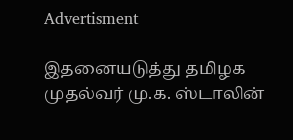Advertisment

இதனையடுத்து தமிழக முதல்வர் மு.க. ஸ்டாலின்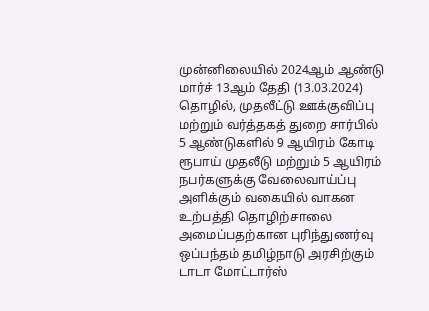முன்னிலையில் 2024ஆம் ஆண்டு மார்ச் 13ஆம் தேதி (13.03.2024) தொழில், முதலீட்டு ஊக்குவிப்பு மற்றும் வர்த்தகத் துறை சார்பில் 5 ஆண்டுகளில் 9 ஆயிரம் கோடி ரூபாய் முதலீடு மற்றும் 5 ஆயிரம் நபர்களுக்கு வேலைவாய்ப்பு அளிக்கும் வகையில் வாகன உற்பத்தி தொழிற்சாலை அமைப்பதற்கான புரிந்துணர்வு ஒப்பந்தம் தமிழ்நாடு அரசிற்கும் டாடா மோட்டார்ஸ்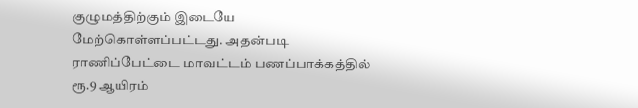குழுமத்திற்கும் இடையே மேற்கொள்ளப்பட்டது. அதன்படி ராணிப்பேட்டை மாவட்டம் பணப்பாக்கத்தில் ரூ.9 ஆயிரம்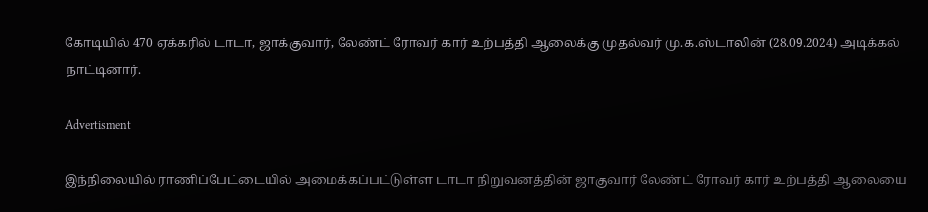கோடியில் 470 ஏக்கரில் டாடா, ஜாக்குவார், லேண்ட் ரோவர் கார் உற்பத்தி ஆலைக்கு முதல்வர் மு.க.ஸ்டாலின் (28.09.2024) அடிக்கல் நாட்டினார்.

Advertisment

இந்நிலையில் ராணிப்பேட்டையில் அமைக்கப்பட்டுள்ள டாடா நிறுவனத்தின் ஜாகுவார் லேண்ட் ரோவர் கார் உற்பத்தி ஆலையை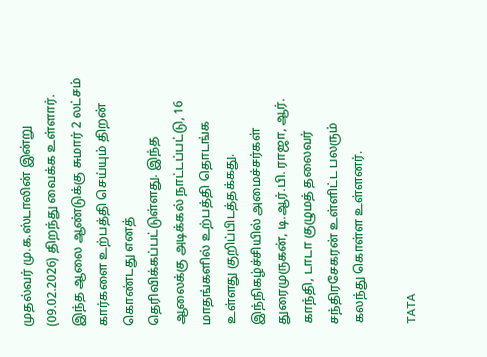முதல்வர் மு.க.ஸ்டாலின் இன்று (09.02.2026) திறந்து வைக்க உள்ளார். இந்த ஆலை ஆண்டுக்கு சுமார் 2 லட்சம் கார்களை உற்பத்தி செய்யும் திறன் கொண்டது எனத் தெரிவிக்கப்பட்டுள்ளது. இந்த ஆலைக்கு அடிக்கல் நாட்டப்பட்டு, 16 மாதங்களில் உற்பத்தி தொடங்க உள்ளது குறிப்பிடத்தக்கது. இந்நிகழ்ச்சியில் அமைச்சர்கள் துரைமுருகன், டி.ஆர்.பி. ராஜா, ஆர். காந்தி, டாடா குழுமத் தலைவர் சந்திரசேகரன் உள்ளிட்ட பலரும் கலந்து கொள்ள உள்ளனர்.

TATA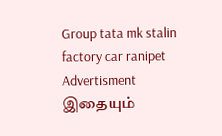Group tata mk stalin factory car ranipet
Advertisment
இதையும்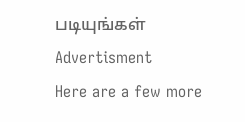படியுங்கள்
Advertisment
Here are a few more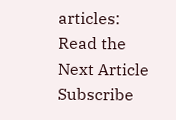articles:
Read the Next Article
Subscribe